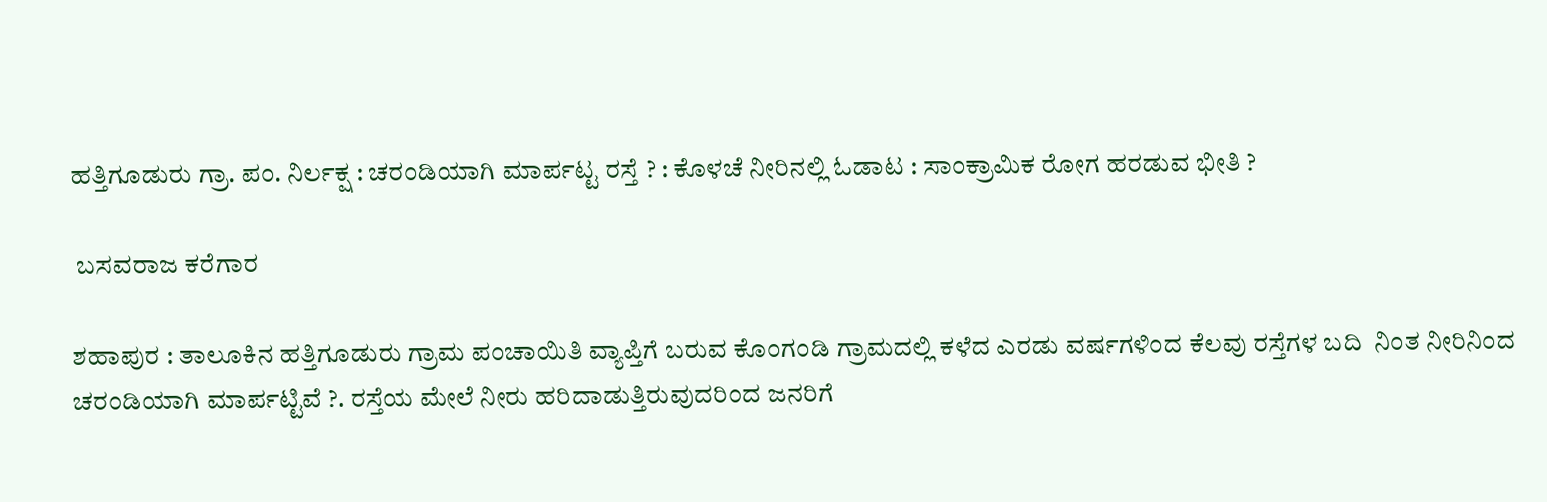ಹತ್ತಿಗೂಡುರು ಗ್ರಾ. ಪಂ. ನಿರ್ಲಕ್ಷ : ಚರಂಡಿಯಾಗಿ ಮಾರ್ಪಟ್ಟ ರಸ್ತೆ ? : ಕೊಳಚೆ ನೀರಿನಲ್ಲಿ ಓಡಾಟ : ಸಾಂಕ್ರಾಮಿಕ ರೋಗ ಹರಡುವ ಭೀತಿ ?

 ಬಸವರಾಜ ಕರೆಗಾರ

ಶಹಾಪುರ : ತಾಲೂಕಿನ ಹತ್ತಿಗೂಡುರು ಗ್ರಾಮ ಪಂಚಾಯಿತಿ ವ್ಯಾಪ್ತಿಗೆ ಬರುವ ಕೊಂಗಂಡಿ ಗ್ರಾಮದಲ್ಲಿ ಕಳೆದ ಎರಡು ವರ್ಷಗಳಿಂದ ಕೆಲವು ರಸ್ತೆಗಳ ಬದಿ  ನಿಂತ ನೀರಿನಿಂದ ಚರಂಡಿಯಾಗಿ ಮಾರ್ಪಟ್ಟಿವೆ ?. ರಸ್ತೆಯ ಮೇಲೆ ನೀರು ಹರಿದಾಡುತ್ತಿರುವುದರಿಂದ ಜನರಿಗೆ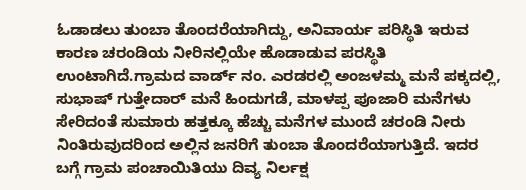ಓಡಾಡಲು ತುಂಬಾ ತೊಂದರೆಯಾಗಿದ್ದು, ಅನಿವಾರ್ಯ ಪರಿಸ್ಥಿತಿ ಇರುವ ಕಾರಣ ಚರಂಡಿಯ ನೀರಿನಲ್ಲಿಯೇ ಹೊಡಾಡುವ ಪರಸ್ಥಿತಿ  ಉಂಟಾಗಿದೆ.ಗ್ರಾಮದ ವಾರ್ಡ್ ನಂ. ಎರಡರಲ್ಲಿ ಅಂಜಳಮ್ಮ ಮನೆ ಪಕ್ಕದಲ್ಲಿ, ಸುಭಾಷ್ ಗುತ್ತೇದಾರ್ ಮನೆ ಹಿಂದುಗಡೆ, ಮಾಳಪ್ಪ ಪೂಜಾರಿ ಮನೆಗಳು ಸೇರಿದಂತೆ ಸುಮಾರು ಹತ್ತಕ್ಕೂ ಹೆಚ್ಚು ಮನೆಗಳ ಮುಂದೆ ಚರಂಡಿ ನೀರು ನಿಂತಿರುವುದರಿಂದ ಅಲ್ಲಿನ ಜನರಿಗೆ ತುಂಬಾ ತೊಂದರೆಯಾಗುತ್ತಿದೆ. ಇದರ ಬಗ್ಗೆ ಗ್ರಾಮ ಪಂಚಾಯಿತಿಯು ದಿವ್ಯ ನಿರ್ಲಕ್ಷ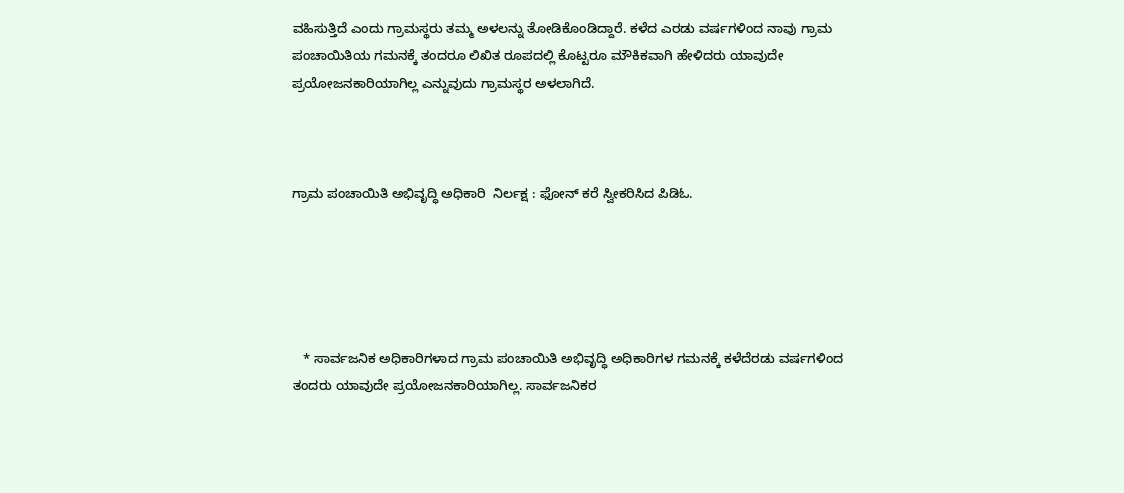ವಹಿಸುತ್ತಿದೆ ಎಂದು ಗ್ರಾಮಸ್ಥರು ತಮ್ಮ ಅಳಲನ್ನು ತೋಡಿಕೊಂಡಿದ್ದಾರೆ. ಕಳೆದ ಎರಡು ವರ್ಷಗಳಿಂದ ನಾವು ಗ್ರಾಮ ಪಂಚಾಯಿತಿಯ ಗಮನಕ್ಕೆ ತಂದರೂ ಲಿಖಿತ ರೂಪದಲ್ಲಿ ಕೊಟ್ಟರೂ ಮೌಕಿಕವಾಗಿ ಹೇಳಿದರು ಯಾವುದೇ ಪ್ರಯೋಜನಕಾರಿಯಾಗಿಲ್ಲ ಎನ್ನುವುದು ಗ್ರಾಮಸ್ಥರ ಅಳಲಾಗಿದೆ.



ಗ್ರಾಮ ಪಂಚಾಯಿತಿ ಅಭಿವೃದ್ಧಿ ಅಧಿಕಾರಿ  ನಿರ್ಲಕ್ಷ : ಫೋನ್ ಕರೆ ಸ್ವೀಕರಿಸಿದ ಪಿಡಿಓ.





   * ಸಾರ್ವಜನಿಕ ಅಧಿಕಾರಿಗಳಾದ ಗ್ರಾಮ ಪಂಚಾಯಿತಿ ಅಭಿವೃದ್ಧಿ ಅಧಿಕಾರಿಗಳ ಗಮನಕ್ಕೆ ಕಳೆದೆರಡು ವರ್ಷಗಳಿಂದ  ತಂದರು ಯಾವುದೇ ಪ್ರಯೋಜನಕಾರಿಯಾಗಿಲ್ಲ. ಸಾರ್ವಜನಿಕರ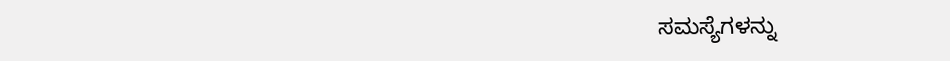ಸಮಸ್ಯೆಗಳನ್ನು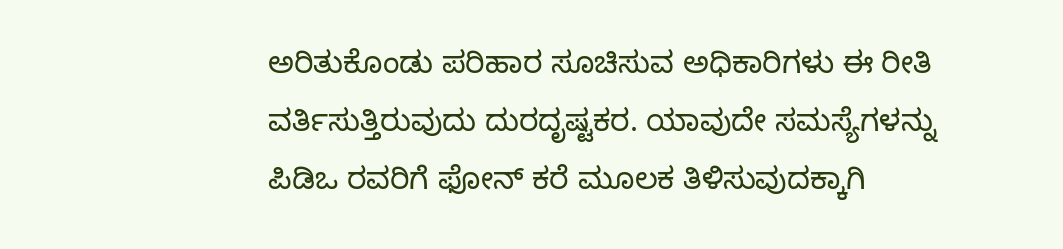ಅರಿತುಕೊಂಡು ಪರಿಹಾರ ಸೂಚಿಸುವ ಅಧಿಕಾರಿಗಳು ಈ ರೀತಿ ವರ್ತಿಸುತ್ತಿರುವುದು ದುರದೃಷ್ಟಕರ. ಯಾವುದೇ ಸಮಸ್ಯೆಗಳನ್ನು ಪಿಡಿಒ ರವರಿಗೆ ಫೋನ್ ಕರೆ ಮೂಲಕ ತಿಳಿಸುವುದಕ್ಕಾಗಿ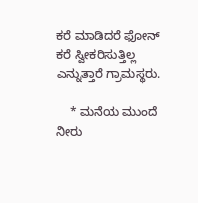ಕರೆ ಮಾಡಿದರೆ ಫೋನ್ ಕರೆ ಸ್ವೀಕರಿಸುತ್ತಿಲ್ಲ ಎನ್ನುತ್ತಾರೆ ಗ್ರಾಮಸ್ಥರು.

    * ಮನೆಯ ಮುಂದೆ ನೀರು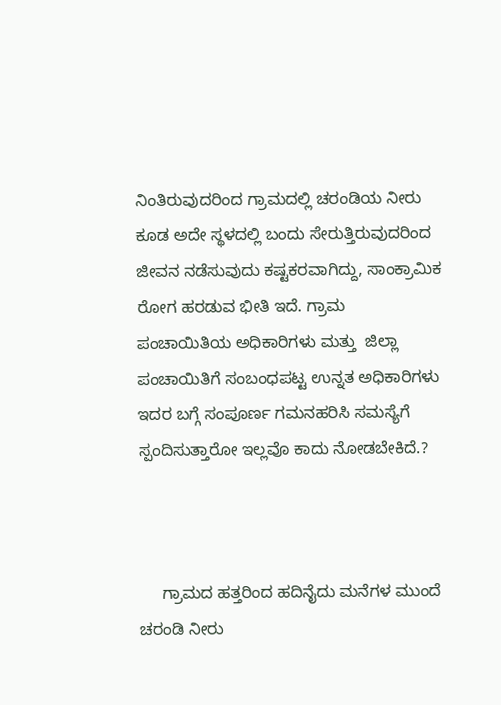ನಿಂತಿರುವುದರಿಂದ ಗ್ರಾಮದಲ್ಲಿ ಚರಂಡಿಯ ನೀರು ಕೂಡ ಅದೇ ಸ್ಥಳದಲ್ಲಿ ಬಂದು ಸೇರುತ್ತಿರುವುದರಿಂದ ಜೀವನ ನಡೆಸುವುದು ಕಷ್ಟಕರವಾಗಿದ್ದು, ಸಾಂಕ್ರಾಮಿಕ ರೋಗ ಹರಡುವ ಭೀತಿ ಇದೆ. ಗ್ರಾಮ ಪಂಚಾಯಿತಿಯ ಅಧಿಕಾರಿಗಳು ಮತ್ತು  ಜಿಲ್ಲಾ ಪಂಚಾಯಿತಿಗೆ ಸಂಬಂಧಪಟ್ಟ ಉನ್ನತ ಅಧಿಕಾರಿಗಳು ಇದರ ಬಗ್ಗೆ ಸಂಪೂರ್ಣ ಗಮನಹರಿಸಿ ಸಮಸ್ಯೆಗೆ ಸ್ಪಂದಿಸುತ್ತಾರೋ ಇಲ್ಲವೊ ಕಾದು ನೋಡಬೇಕಿದೆ.?



     ಗ್ರಾಮದ ಹತ್ತರಿಂದ ಹದಿನೈದು ಮನೆಗಳ ಮುಂದೆ  ಚರಂಡಿ ನೀರು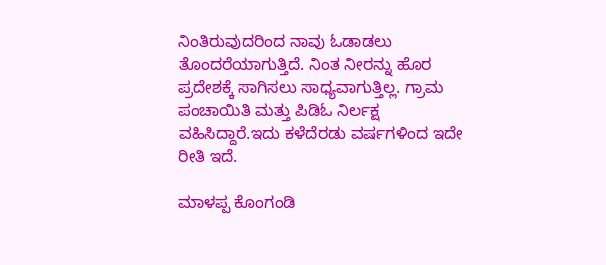ನಿಂತಿರುವುದರಿಂದ ನಾವು ಓಡಾಡಲು ತೊಂದರೆಯಾಗುತ್ತಿದೆ. ನಿಂತ ನೀರನ್ನು ಹೊರ ಪ್ರದೇಶಕ್ಕೆ ಸಾಗಿಸಲು ಸಾಧ್ಯವಾಗುತ್ತಿಲ್ಲ. ಗ್ರಾಮ ಪಂಚಾಯಿತಿ ಮತ್ತು ಪಿಡಿಓ ನಿರ್ಲಕ್ಷ ವಹಿಸಿದ್ದಾರೆ.ಇದು ಕಳೆದೆರಡು ವರ್ಷಗಳಿಂದ ಇದೇ ರೀತಿ ಇದೆ.

ಮಾಳಪ್ಪ ಕೊಂಗಂಡಿ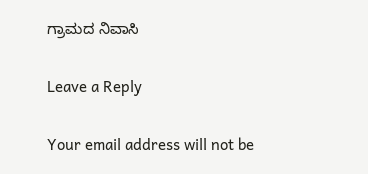ಗ್ರಾಮದ ನಿವಾಸಿ

Leave a Reply

Your email address will not be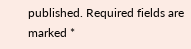published. Required fields are marked *